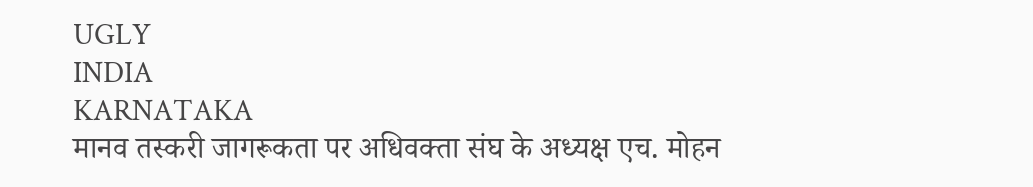UGLY
INDIA
KARNATAKA
मानव तस्करी जागरूकता पर अधिवक्ता संघ के अध्यक्ष एच. मोहन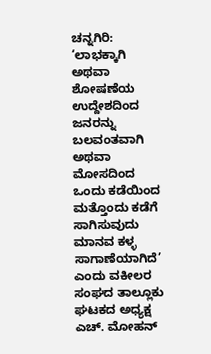ಚನ್ನಗಿರಿ: ‘ಲಾಭಕ್ಕಾಗಿ ಅಥವಾ ಶೋಷಣೆಯ ಉದ್ದೇಶದಿಂದ ಜನರನ್ನು ಬಲವಂತವಾಗಿ ಅಥವಾ ಮೋಸದಿಂದ ಒಂದು ಕಡೆಯಿಂದ ಮತ್ತೊಂದು ಕಡೆಗೆ ಸಾಗಿಸುವುದು ಮಾನವ ಕಳ್ಳ ಸಾಗಾಣೆಯಾಗಿದೆ’ ಎಂದು ವಕೀಲರ ಸಂಘದ ತಾಲ್ಲೂಕು ಘಟಕದ ಅಧ್ಯಕ್ಷ ಎಚ್. ಮೋಹನ್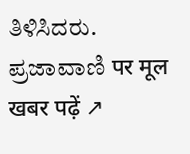ತಿಳಿಸಿದರು.
ಪ್ರಜಾವಾಣಿ पर मूल खबर पढ़ें ↗